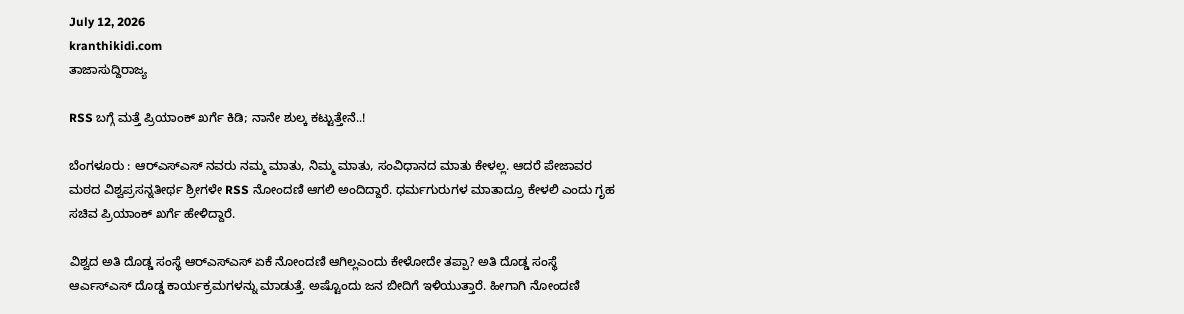July 12, 2026
kranthikidi.com
ತಾಜಾಸುದ್ದಿರಾಜ್ಯ

RSS ಬಗ್ಗೆ ಮತ್ತೆ ಪ್ರಿಯಾಂಕ್ ಖರ್ಗೆ ಕಿಡಿ; ನಾನೇ ಶುಲ್ಕ ಕಟ್ಟುತ್ತೇನೆ..!

ಬೆಂಗಳೂರು : ಆರ್‌ಎಸ್‌ಎಸ್‌ ನವರು ನಮ್ಮ ಮಾತು, ನಿಮ್ಮ ಮಾತು, ಸಂವಿಧಾನದ ಮಾತು ಕೇಳಲ್ಲ. ಆದರೆ ಪೇಜಾವರ ಮಠದ ವಿಶ್ವಪ್ರಸನ್ನತೀರ್ಥ ಶ್ರೀಗಳೇ RSS ನೋಂದಣಿ ಆಗಲಿ ಅಂದಿದ್ದಾರೆ. ಧರ್ಮಗುರುಗಳ ಮಾತಾದ್ರೂ ಕೇಳಲಿ ಎಂದು ಗೃಹ ಸಚಿವ ಪ್ರಿಯಾಂಕ್ ಖರ್ಗೆ ಹೇಳಿದ್ದಾರೆ.

ವಿಶ್ವದ ಅತಿ ದೊಡ್ಡ ಸಂಸ್ಥೆ ಆರ್‌ಎಸ್‌ಎಸ್‌ ಏಕೆ ನೋಂದಣಿ ಆಗಿಲ್ಲಎಂದು ಕೇಳೋದೇ ತಪ್ಪಾ? ಅತಿ ದೊಡ್ಡ ಸಂಸ್ಥೆ ಆರ್ಎಸ್ಎಸ್ ದೊಡ್ಡ ಕಾರ್ಯಕ್ರಮಗಳನ್ನು ಮಾಡುತ್ತೆ. ಅಷ್ಟೊಂದು ಜನ ಬೀದಿಗೆ ಇಳಿಯುತ್ತಾರೆ. ಹೀಗಾಗಿ ನೋಂದಣಿ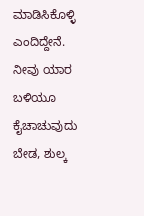ಮಾಡಿಸಿಕೊಳ್ಳಿ ಎಂದಿದ್ದೇನೆ. ನೀವು ಯಾರ ಬಳಿಯೂ ಕೈಚಾಚುವುದು ಬೇಡ, ಶುಲ್ಕ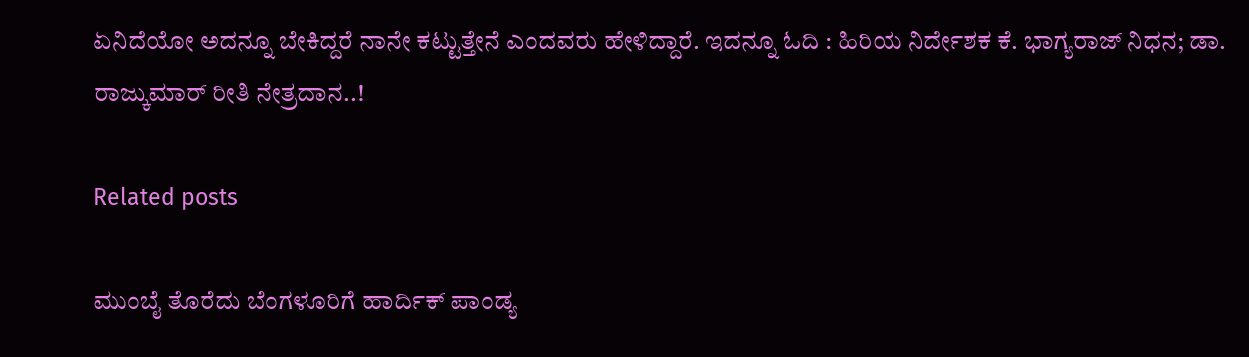ಏನಿದೆಯೋ ಅದನ್ನೂ ಬೇಕಿದ್ದರೆ ನಾನೇ ಕಟ್ಟುತ್ತೇನೆ ಎಂದವರು ಹೇಳಿದ್ದಾರೆ. ಇದನ್ನೂ ಓದಿ : ಹಿರಿಯ ನಿರ್ದೇಶಕ ಕೆ. ಭಾಗ್ಯರಾಜ್ ನಿಧನ; ಡಾ. ರಾಜ್ಕುಮಾರ್ ರೀತಿ ನೇತ್ರದಾನ..!

Related posts

ಮುಂಬೈ ತೊರೆದು ಬೆಂಗಳೂರಿಗೆ ಹಾರ್ದಿಕ್‌ ಪಾಂಡ್ಯ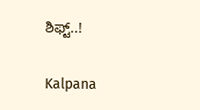ಶಿಫ್ಟ್‌..!

Kalpana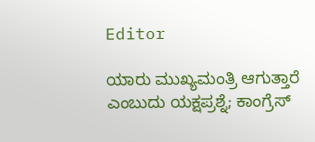Editor

ಯಾರು ಮುಖ್ಯಮಂತ್ರಿ ಆಗುತ್ತಾರೆ ಎಂಬುದು ಯಕ್ಷಪ್ರಶ್ನೆ; ಕಾಂಗ್ರೆಸ್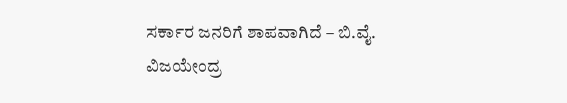ಸರ್ಕಾರ ಜನರಿಗೆ ಶಾಪವಾಗಿದೆ – ಬಿ.ವೈ. ವಿಜಯೇಂದ್ರ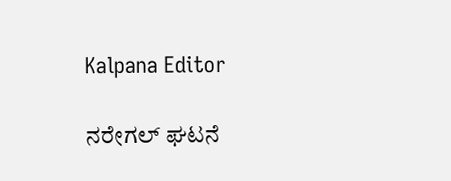Kalpana Editor

ನರೇಗಲ್ ಘಟನೆ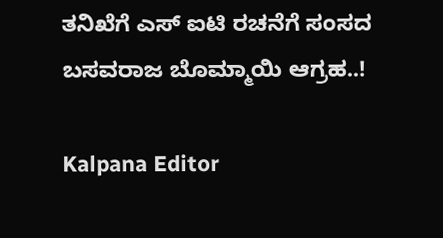ತನಿಖೆಗೆ ಎಸ್ ಐಟಿ ರಚನೆಗೆ ಸಂಸದ ಬಸವರಾಜ ಬೊಮ್ಮಾಯಿ ಆಗ್ರಹ..!

Kalpana Editor